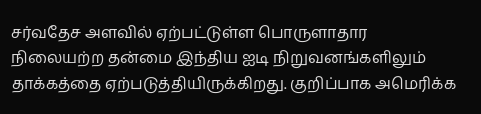சர்வதேச அளவில் ஏற்பட்டுள்ள பொருளாதார நிலையற்ற தன்மை இந்திய ஐடி நிறுவனங்களிலும் தாக்கத்தை ஏற்படுத்தியிருக்கிறது. குறிப்பாக அமெரிக்க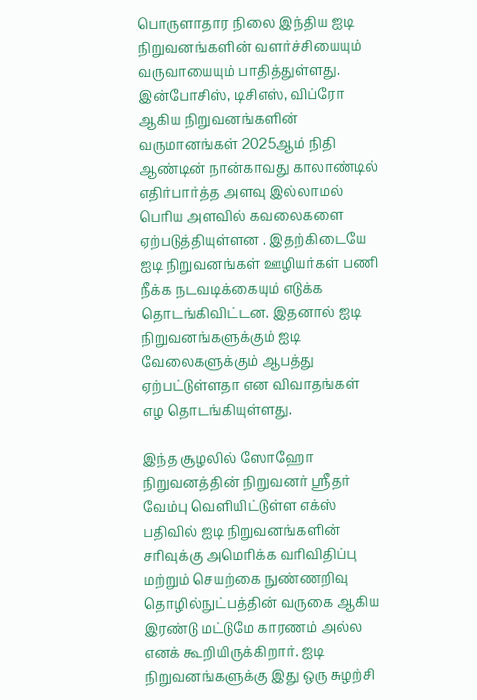பொருளாதார நிலை இந்திய ஐடி நிறுவனங்களின் வளர்ச்சியையும் வருவாயையும் பாதித்துள்ளது.
இன்போசிஸ், டிசிஎஸ், விப்ரோ ஆகிய நிறுவனங்களின் வருமானங்கள் 2025ஆம் நிதி ஆண்டின் நான்காவது காலாண்டில் எதிர்பார்த்த அளவு இல்லாமல் பெரிய அளவில் கவலைகளை ஏற்படுத்தியுள்ளன . இதற்கிடையே ஐடி நிறுவனங்கள் ஊழியர்கள் பணி நீக்க நடவடிக்கையும் எடுக்க தொடங்கிவிட்டன. இதனால் ஐடி நிறுவனங்களுக்கும் ஐடி வேலைகளுக்கும் ஆபத்து ஏற்பட்டுள்ளதா என விவாதங்கள் எழ தொடங்கியுள்ளது.

இந்த சூழலில் ஸோஹோ நிறுவனத்தின் நிறுவனர் ஸ்ரீதர் வேம்பு வெளியிட்டுள்ள எக்ஸ் பதிவில் ஐடி நிறுவனங்களின் சரிவுக்கு அமெரிக்க வரிவிதிப்பு மற்றும் செயற்கை நுண்ணறிவு தொழில்நுட்பத்தின் வருகை ஆகிய இரண்டு மட்டுமே காரணம் அல்ல எனக் கூறியிருக்கிறார். ஐடி நிறுவனங்களுக்கு இது ஒரு சுழற்சி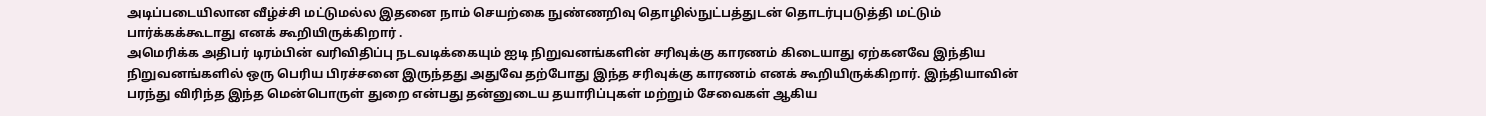அடிப்படையிலான வீழ்ச்சி மட்டுமல்ல இதனை நாம் செயற்கை நுண்ணறிவு தொழில்நுட்பத்துடன் தொடர்புபடுத்தி மட்டும் பார்க்கக்கூடாது எனக் கூறியிருக்கிறார் .
அமெரிக்க அதிபர் டிரம்பின் வரிவிதிப்பு நடவடிக்கையும் ஐடி நிறுவனங்களின் சரிவுக்கு காரணம் கிடையாது ஏற்கனவே இந்திய நிறுவனங்களில் ஒரு பெரிய பிரச்சனை இருந்தது அதுவே தற்போது இந்த சரிவுக்கு காரணம் எனக் கூறியிருக்கிறார். இந்தியாவின் பரந்து விரிந்த இந்த மென்பொருள் துறை என்பது தன்னுடைய தயாரிப்புகள் மற்றும் சேவைகள் ஆகிய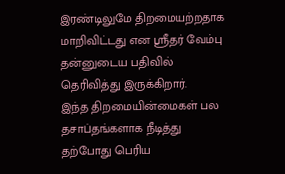இரண்டிலுமே திறமையற்றதாக மாறிவிட்டது என ஸ்ரீதர் வேம்பு தன்னுடைய பதிவில் தெரிவித்து இருக்கிறார்.
இந்த திறமையின்மைகள் பல தசாப்தங்களாக நீடித்து தற்போது பெரிய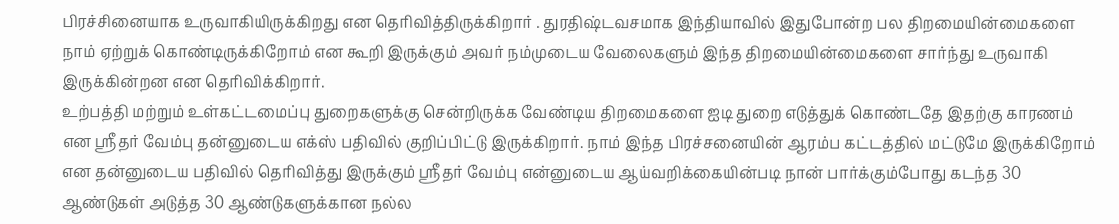பிரச்சினையாக உருவாகியிருக்கிறது என தெரிவித்திருக்கிறார் . துரதிஷ்டவசமாக இந்தியாவில் இதுபோன்ற பல திறமையின்மைகளை நாம் ஏற்றுக் கொண்டிருக்கிறோம் என கூறி இருக்கும் அவர் நம்முடைய வேலைகளும் இந்த திறமையின்மைகளை சார்ந்து உருவாகி இருக்கின்றன என தெரிவிக்கிறார்.
உற்பத்தி மற்றும் உள்கட்டமைப்பு துறைகளுக்கு சென்றிருக்க வேண்டிய திறமைகளை ஐடி துறை எடுத்துக் கொண்டதே இதற்கு காரணம் என ஸ்ரீதர் வேம்பு தன்னுடைய எக்ஸ் பதிவில் குறிப்பிட்டு இருக்கிறார். நாம் இந்த பிரச்சனையின் ஆரம்ப கட்டத்தில் மட்டுமே இருக்கிறோம் என தன்னுடைய பதிவில் தெரிவித்து இருக்கும் ஸ்ரீதர் வேம்பு என்னுடைய ஆய்வறிக்கையின்படி நான் பார்க்கும்போது கடந்த 30 ஆண்டுகள் அடுத்த 30 ஆண்டுகளுக்கான நல்ல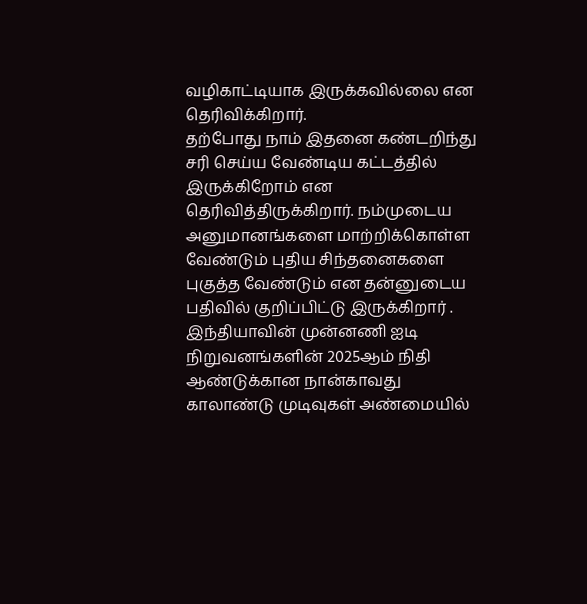வழிகாட்டியாக இருக்கவில்லை என தெரிவிக்கிறார்.
தற்போது நாம் இதனை கண்டறிந்து சரி செய்ய வேண்டிய கட்டத்தில் இருக்கிறோம் என தெரிவித்திருக்கிறார். நம்முடைய அனுமானங்களை மாற்றிக்கொள்ள வேண்டும் புதிய சிந்தனைகளை புகுத்த வேண்டும் என தன்னுடைய பதிவில் குறிப்பிட்டு இருக்கிறார் . இந்தியாவின் முன்னணி ஐடி நிறுவனங்களின் 2025ஆம் நிதி ஆண்டுக்கான நான்காவது காலாண்டு முடிவுகள் அண்மையில்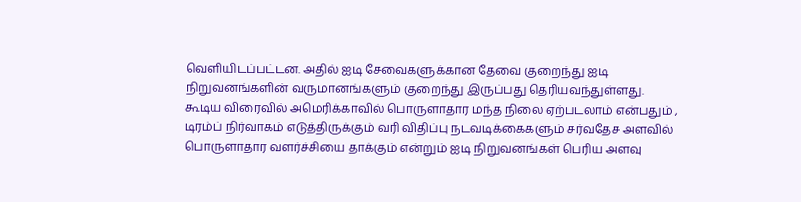வெளியிடப்பட்டன. அதில் ஐடி சேவைகளுக்கான தேவை குறைந்து ஐடி நிறுவனங்களின் வருமானங்களும் குறைந்து இருப்பது தெரியவந்துள்ளது.
கூடிய விரைவில் அமெரிக்காவில் பொருளாதார மந்த நிலை ஏற்படலாம் என்பதும் , டிரம்ப் நிர்வாகம் எடுத்திருக்கும் வரி விதிப்பு நடவடிக்கைகளும் சர்வதேச அளவில் பொருளாதார வளர்ச்சியை தாக்கும் என்றும் ஐடி நிறுவனங்கள் பெரிய அளவு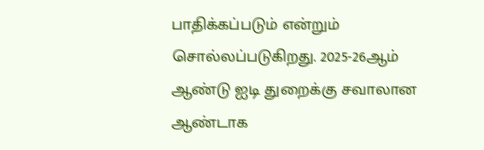பாதிக்கப்படும் என்றும் சொல்லப்படுகிறது. 2025-26ஆம் ஆண்டு ஐடி துறைக்கு சவாலான ஆண்டாக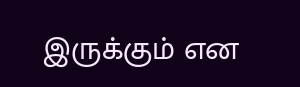இருக்கும் என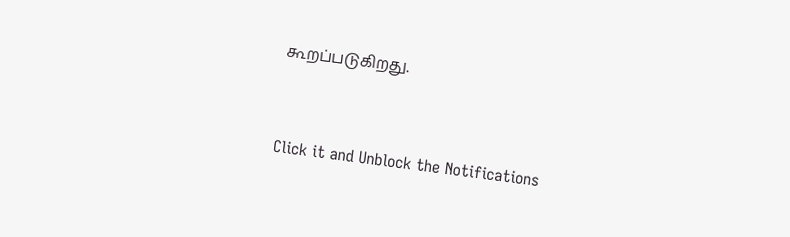கூறப்படுகிறது.


Click it and Unblock the Notifications